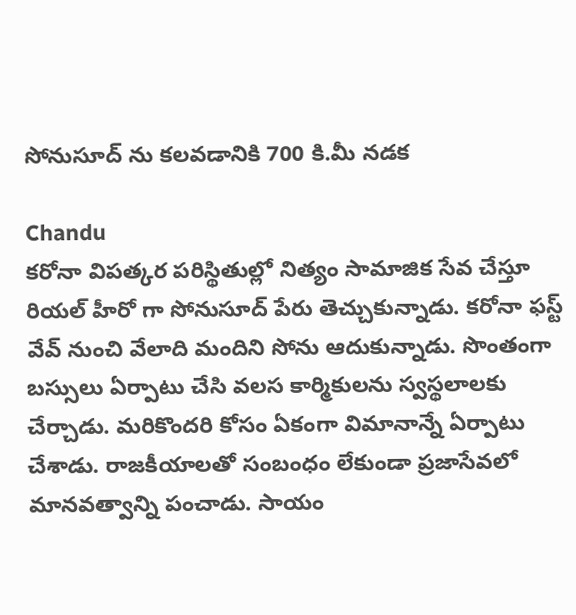సోనుసూద్ ను కలవడానికి 700 కి.మీ నడక

Chandu
కరోనా విపత్కర పరిస్థితుల్లో నిత్యం సామాజిక సేవ చేస్తూ రియల్ హీరో గా సోనుసూద్ పేరు తెచ్చుకున్నాడు. కరోనా ఫస్ట్ వేవ్ నుంచి వేలాది మందిని సోను ఆదుకున్నాడు. సొంతంగా బస్సులు ఏర్పాటు చేసి వలస కార్మికులను స్వస్థలాలకు చేర్చాడు. మరికొందరి కోసం ఏకంగా విమానాన్నే ఏర్పాటు చేశాడు. రాజకీయాలతో సంబంధం లేకుండా ప్రజాసేవలో మానవత్వాన్ని పంచాడు. సాయం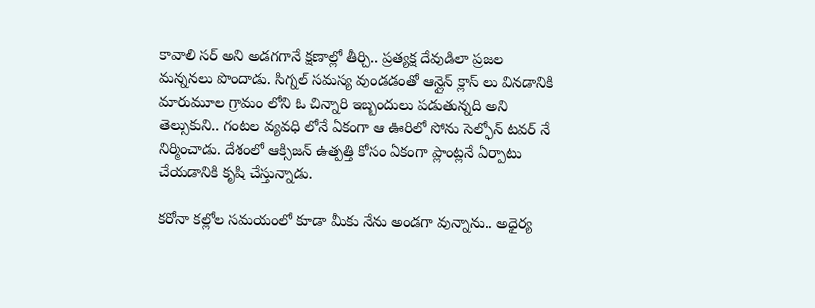కావాలి సర్ అని అడగగానే క్షణాల్లో తీర్చి.. ప్రత్యక్ష దేవుడిలా ప్రజల మన్ననలు పొందాడు. సిగ్నల్ సమస్య వుండడంతో ఆన్లైన్ క్లాస్ లు వినడానికి మారుమూల గ్రామం లోని ఓ చిన్నారి ఇబ్బందులు పడుతున్నది అని తెల్సుకుని.. గంటల వ్యవధి లోనే ఏకంగా ఆ ఊరిలో సోను సెల్ఫోన్ టవర్ నే నిర్మించాడు. దేశంలో ఆక్సిజన్ ఉత్పత్తి కోసం ఏకంగా ప్లాంట్లనే ఏర్పాటు చేయడానికి కృషి చేస్తున్నాడు.

కరోనా కల్లోల సమయంలో కూడా మీకు నేను అండగా వున్నాను.. అధైర్య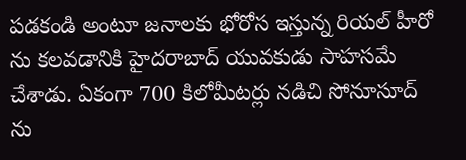పడకండి అంటూ జనాలకు భోరోస ఇస్తున్న రియల్ హీరో ను కలవడానికి హైదరాబాద్ యువకుడు సాహసమే చేశాడు. ఏకంగా 700 కిలోమీటర్లు నడిచి సోనూసూద్ ను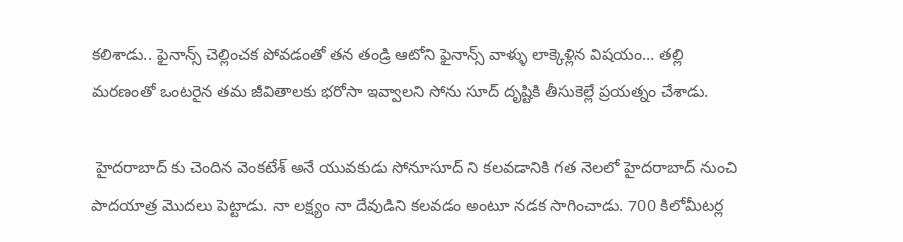కలిశాడు.. ఫైనాన్స్ చెల్లించక పోవడంతో తన తండ్రి ఆటోని ఫైనాన్స్ వాళ్ళు లాక్కెళ్లిన విషయం... తల్లి మరణంతో ఒంటరైన తమ జీవితాలకు భరోసా ఇవ్వాలని సోను సూద్ దృష్టికి తీసుకెల్లే ప్రయత్నం చేశాడు.

 హైదరాబాద్ కు చెందిన వెంకటేశ్ అనే యువకుడు సోనూసూద్ ని కలవడానికి గత నెలలో హైదరాబాద్ నుంచి పాదయాత్ర మొదలు పెట్టాడు. నా లక్ష్యం నా దేవుడిని కలవడం అంటూ నడక సాగించాడు. 700 కిలోమీటర్ల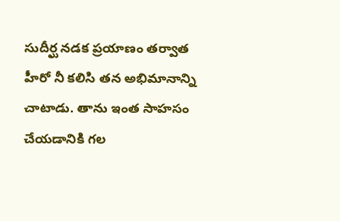సుదీర్ఘ నడక ప్రయాణం తర్వాత హీరో నీ కలిసి తన అభిమానాన్ని చాటాడు. తాను ఇంత సాహసం చేయడానికి గల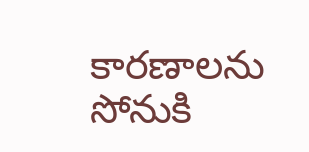కారణాలను సోనుకి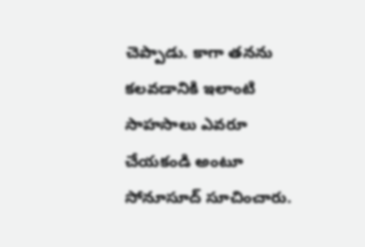చెప్పాడు. కాగా తనను కలవడానికి ఇలాంటి సాహసాలు ఎవరూ చేయకండి అంటూ సోనూసూద్ సూచించారు.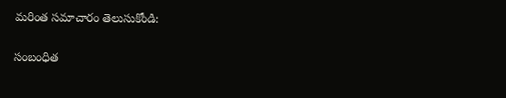మరింత సమాచారం తెలుసుకోండి:

సంబంధిత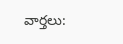వార్తలు: